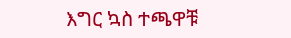እግር ኳስ ተጫዋቹ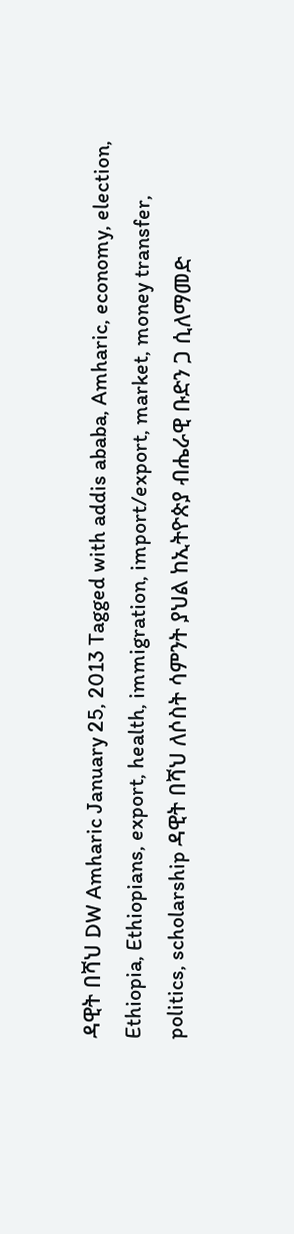ዳዊት በሻህ DW Amharic January 25, 2013 Tagged with addis ababa, Amharic, economy, election, Ethiopia, Ethiopians, export, health, immigration, import/export, market, money transfer, politics, scholarship ዳዊት በሻህ ለሶስት ሳምንት ያህል ከኢትዮጵያ ብሔራዊ ቡድን ጋ ሲለማመድ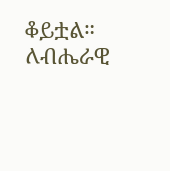ቆይቷል። ለብሔራዊ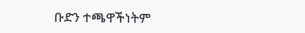ቡድን ተጫዋችነትም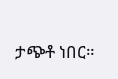ታጭቶ ነበር።